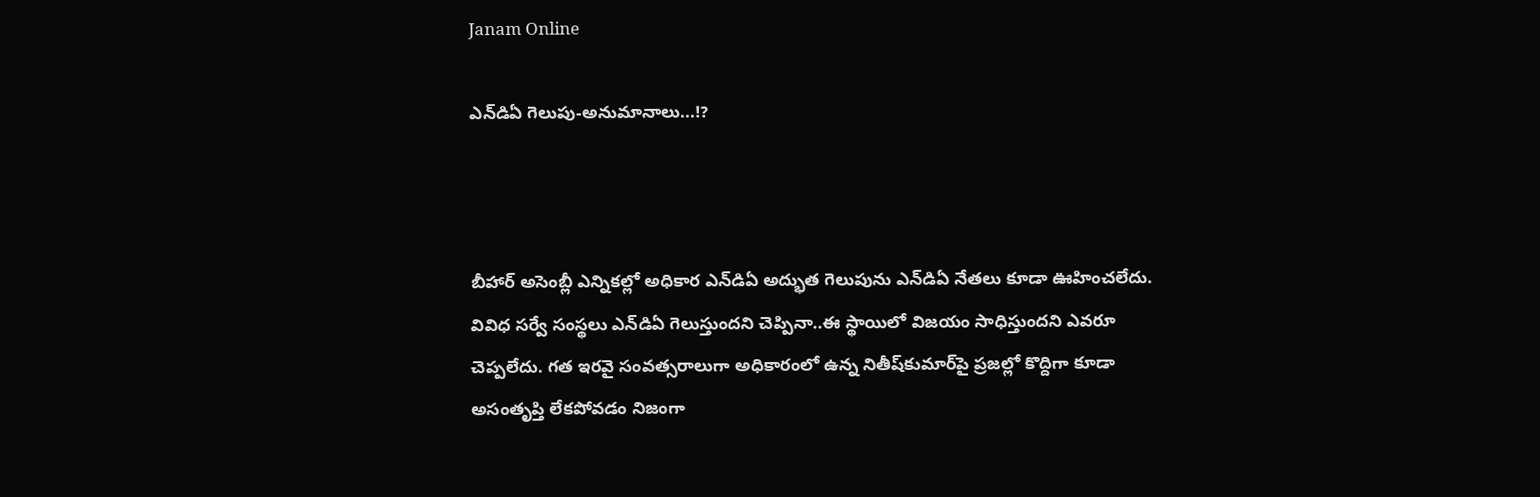Janam Online

ఎన్‌డిఏ గెలుపు-అనుమానాలు...!?



బీహార్ అసెంబ్లీ ఎన్నిక‌ల్లో అధికార ఎన్‌డిఏ అద్భుత గెలుపును ఎన్‌డిఏ నేత‌లు కూడా ఊహించ‌లేదు. వివిధ స‌ర్వే సంస్థ‌లు ఎన్‌డిఏ గెలుస్తుంద‌ని చెప్పినా..ఈ స్థాయిలో విజ‌యం సాధిస్తుంద‌ని ఎవ‌రూ చెప్ప‌లేదు. గ‌త ఇర‌వై సంవ‌త్స‌రాలుగా అధికారంలో ఉన్న నితీష్‌కుమార్‌పై ప్ర‌జ‌ల్లో కొద్దిగా కూడా అసంతృప్తి లేక‌పోవ‌డం నిజంగా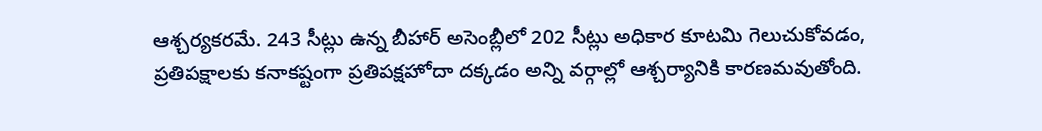ఆశ్చ‌ర్య‌క‌ర‌మే. 243 సీట్లు ఉన్న బీహార్ అసెంబ్లీలో 202 సీట్లు అధికార కూట‌మి గెలుచుకోవ‌డం, ప్ర‌తిప‌క్షాల‌కు క‌నాక‌ష్టంగా ప్ర‌తిప‌క్ష‌హోదా ద‌క్క‌డం అన్ని వ‌ర్గాల్లో ఆశ్చ‌ర్యానికి కార‌ణ‌మ‌వుతోంది.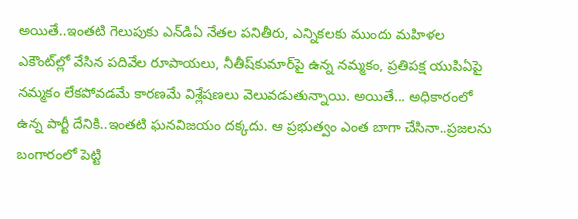అయితే..ఇంత‌టి గెలుపుకు ఎన్‌డిఏ నేత‌ల ప‌నితీరు, ఎన్నిక‌ల‌కు ముందు మ‌హిళ‌ల ఎకౌంట్‌ల్లో వేసిన ప‌దివేల రూపాయ‌లు, నీతీష్‌కుమార్‌పై ఉన్న న‌మ్మ‌కం, ప్ర‌తిప‌క్ష యుపిఏపై న‌మ్మ‌కం లేక‌పోవ‌డమే కార‌ణ‌మే విశ్లేష‌ణ‌లు వెలువ‌డుతున్నాయి. అయితే... అధికారంలో ఉన్న పార్టీ దేనికి..ఇంత‌టి ఘ‌న‌విజ‌యం ద‌క్క‌దు. ఆ ప్ర‌భుత్వం ఎంత బాగా చేసినా..ప్ర‌జ‌ల‌ను బంగారంలో పెట్టి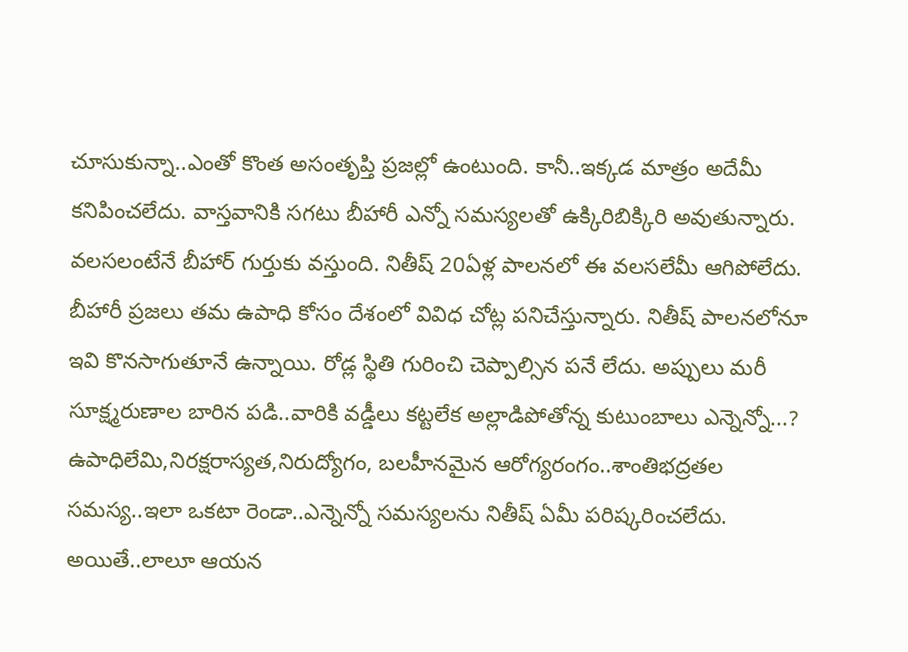చూసుకున్నా..ఎంతో కొంత అసంతృప్తి ప్ర‌జ‌ల్లో ఉంటుంది. కానీ..ఇక్క‌డ మాత్రం అదేమీ క‌నిపించ‌లేదు. వాస్త‌వానికి స‌గ‌టు బీహారీ ఎన్నో స‌మ‌స్య‌ల‌తో ఉక్కిరిబిక్కిరి అవుతున్నారు. వ‌ల‌స‌లంటేనే బీహార్ గుర్తుకు వ‌స్తుంది. నితీష్ 20ఏళ్ల పాల‌న‌లో ఈ వ‌ల‌స‌లేమీ ఆగిపోలేదు. బీహారీ ప్ర‌జ‌లు త‌మ ఉపాధి కోసం దేశంలో వివిధ చోట్ల ప‌నిచేస్తున్నారు. నితీష్ పాల‌న‌లోనూ ఇవి కొన‌సాగుతూనే ఉన్నాయి. రోడ్ల స్థితి గురించి చెప్పాల్సిన ప‌నే లేదు. అప్పులు మ‌రీ సూక్ష్మ‌రుణాల బారిన ప‌డి..వారికి వ‌డ్డీలు క‌ట్ట‌లేక అల్లాడిపోతోన్న కుటుంబాలు ఎన్నెన్నో...? ఉపాధిలేమి,నిర‌క్ష‌రాస్య‌త‌,నిరుద్యోగం, బ‌ల‌హీన‌మైన ఆరోగ్య‌రంగం..శాంతిభద్ర‌త‌ల స‌మ‌స్య‌..ఇలా ఒక‌టా రెండా..ఎన్నెన్నో స‌మ‌స్య‌లను నితీష్ ఏమీ ప‌రిష్క‌రించ‌లేదు. అయితే..లాలూ ఆయ‌న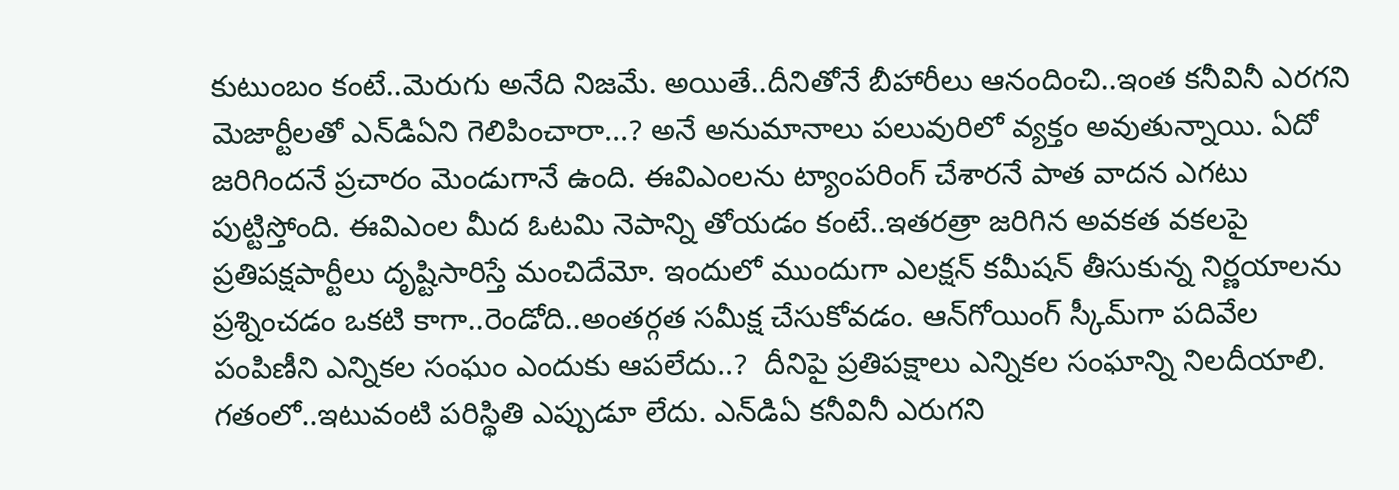కుటుంబం కంటే..మెరుగు అనేది నిజ‌మే. అయితే..దీనితోనే బీహారీలు ఆనందించి..ఇంత క‌నీవినీ ఎర‌గ‌ని మెజార్టీల‌తో ఎన్‌డిఏని గెలిపించారా...? అనే అనుమానాలు ప‌లువురిలో వ్య‌క్తం అవుతున్నాయి. ఏదో జ‌రిగింద‌నే ప్ర‌చారం మెండుగానే ఉంది. ఈవిఎంల‌ను ట్యాంప‌రింగ్ చేశార‌నే పాత వాద‌న ఎగ‌టు పుట్టిస్తోంది. ఈవిఎంల మీద ఓట‌మి నెపాన్ని తోయ‌డం కంటే..ఇత‌ర‌త్రా జ‌రిగిన అవ‌క‌త‌ వ‌క‌ల‌పై ప్ర‌తిప‌క్ష‌పార్టీలు దృష్టిసారిస్తే మంచిదేమో. ఇందులో ముందుగా ఎల‌క్ష‌న్ క‌మీష‌న్ తీసుకున్న నిర్ణ‌యాల‌ను ప్ర‌శ్నించ‌డం ఒక‌టి కాగా..రెండోది..అంత‌ర్గ‌త స‌మీక్ష చేసుకోవ‌డం. ఆన్‌గోయింగ్ స్కీమ్‌గా ప‌దివేల పంపిణీని ఎన్నిక‌ల సంఘం ఎందుకు ఆప‌లేదు..?  దీనిపై ప్ర‌తిప‌క్షాలు ఎన్నిక‌ల సంఘాన్ని నిల‌దీయాలి. గ‌తంలో..ఇటువంటి ప‌రిస్థితి ఎప్పుడూ లేదు. ఎన్‌డిఏ క‌నీవినీ ఎరుగ‌ని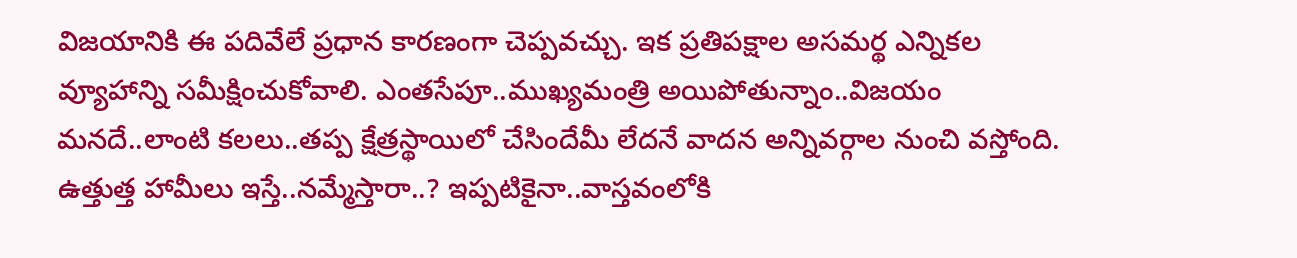విజ‌యానికి ఈ ప‌దివేలే ప్ర‌ధాన కార‌ణంగా చెప్ప‌వ‌చ్చు. ఇక ప్ర‌తిప‌క్షాల అస‌మ‌ర్థ ఎన్నిక‌ల వ్యూహాన్ని స‌మీక్షించుకోవాలి. ఎంత‌సేపూ..ముఖ్య‌మంత్రి అయిపోతున్నాం..విజ‌యం మ‌న‌దే..లాంటి క‌ల‌లు..త‌ప్ప క్షేత్ర‌స్థాయిలో చేసిందేమీ లేద‌నే వాద‌న అన్నివ‌ర్గాల నుంచి వ‌స్తోంది. ఉత్తుత్త హామీలు ఇస్తే..న‌మ్మేస్తారా..? ఇప్ప‌టికైనా..వాస్త‌వంలోకి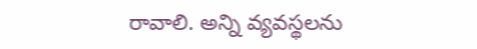రావాలి. అన్ని వ్య‌వ‌స్థ‌ల‌ను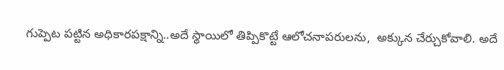గుప్పెట ప‌ట్టిన అధికార‌ప‌క్షాన్ని..అదే స్థాయిలో తిప్పికొట్టే ఆలోచ‌నాప‌రుల‌ను,  అక్కున చేర్చుకోవాలి. అదే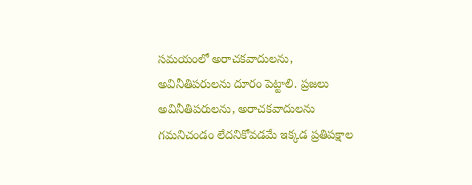స‌మ‌యంలో అరాచ‌క‌వాదుల‌ను, అవినీతిప‌రుల‌ను దూరం పెట్టాలి. ప్ర‌జ‌లు అవినీతిప‌రుల‌ను, అరాచ‌క‌వాదుల‌ను గ‌మ‌నిచండం లేద‌నికోవ‌డ‌మే ఇక్క‌డ ప్ర‌తిప‌క్షాల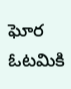ఘోర ఓట‌మికి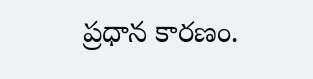ప్ర‌ధాన కార‌ణం.